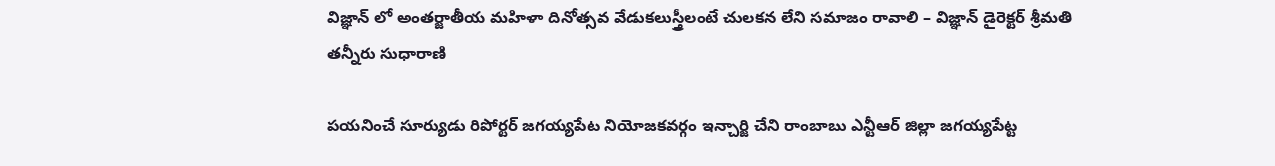విజ్ఞాన్ లో అంతర్జాతీయ మహిళా దినోత్సవ వేడుకలుస్త్రీలంటే చులకన లేని సమాజం రావాలి – విజ్ఞాన్ డైరెక్టర్ శ్రీమతి తన్నీరు సుధారాణి

పయనించే సూర్యుడు రిపోర్టర్ జగయ్యపేట నియోజకవర్గం ఇన్చార్జి చేని రాంబాబు ఎన్టీఆర్ జిల్లా జగయ్యపేట్ట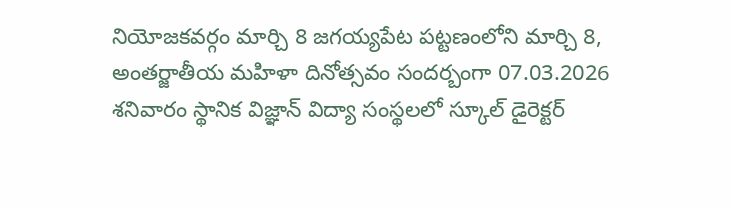నియోజకవర్గం మార్చి 8 జగయ్యపేట పట్టణంలోని మార్చి 8, అంతర్జాతీయ మహిళా దినోత్సవం సందర్బంగా 07.03.2026 శనివారం స్థానిక విజ్ఞాన్ విద్యా సంస్థలలో స్కూల్ డైరెక్టర్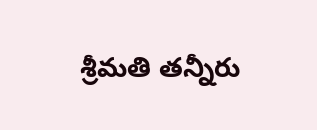శ్రీమతి తన్నీరు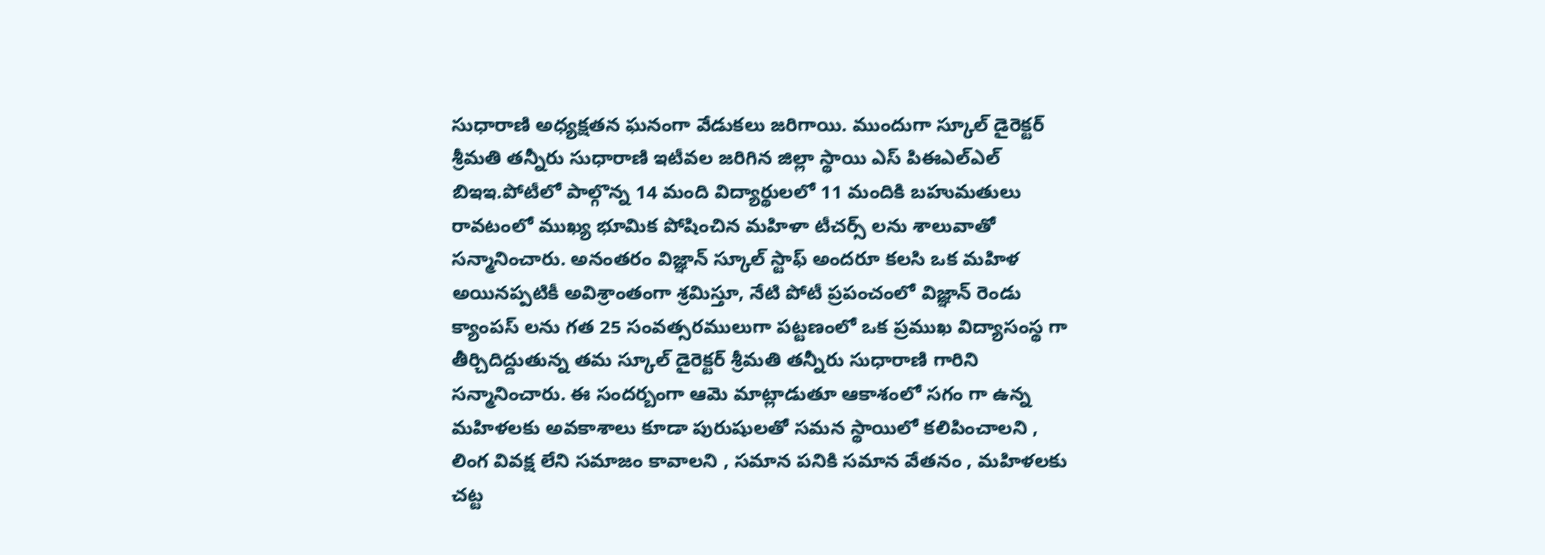సుధారాణి అధ్యక్షతన ఘనంగా వేడుకలు జరిగాయి. ముందుగా స్కూల్ డైరెక్టర్ శ్రీమతి తన్నీరు సుధారాణి ఇటీవల జరిగిన జిల్లా స్థాయి ఎస్ పిఈఎల్ఎల్ బిఇఇ.పోటీలో పాల్గొన్న 14 మంది విద్యార్థులలో 11 మందికి బహుమతులు రావటంలో ముఖ్య భూమిక పోషించిన మహిళా టీచర్స్ లను శాలువాతో సన్మానించారు. అనంతరం విజ్ఞాన్ స్కూల్ స్టాఫ్ అందరూ కలసి ఒక మహిళ అయినప్పటికీ అవిశ్రాంతంగా శ్రమిస్తూ, నేటి పోటీ ప్రపంచంలో విజ్ఞాన్ రెండు క్యాంపస్ లను గత 25 సంవత్సరములుగా పట్టణంలో ఒక ప్రముఖ విద్యాసంస్థ గా తీర్చిదిద్దుతున్న తమ స్కూల్ డైరెక్టర్ శ్రీమతి తన్నీరు సుధారాణి గారిని సన్మానించారు. ఈ సందర్బంగా ఆమె మాట్లాడుతూ ఆకాశంలో సగం గా ఉన్న మహిళలకు అవకాశాలు కూడా పురుషులతో సమన స్థాయిలో కలిపించాలని , లింగ వివక్ష లేని సమాజం కావాలని , సమాన పనికి సమాన వేతనం , మహిళలకు చట్ట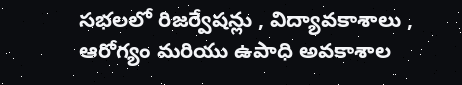సభలలో రిజర్వేషన్లు , విద్యావకాశాలు , ఆరోగ్యం మరియు ఉపాధి అవకాశాల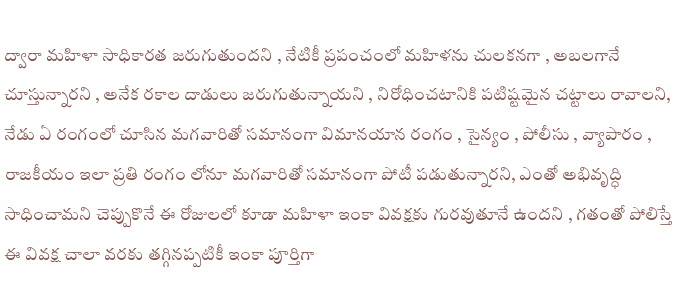ద్వారా మహిళా సాధికారత జరుగుతుందని , నేటికీ ప్రపంచంలో మహిళను చులకనగా , అబలగానే చూస్తున్నారని , అనేక రకాల దాడులు జరుగుతున్నాయని , నిరోధించటానికి పటిష్టమైన చట్టాలు రావాలని, నేడు ఏ రంగంలో చూసిన మగవారితో సమానంగా విమానయాన రంగం , సైన్యం , పోలీసు , వ్యాపారం , రాజకీయం ఇలా ప్రతి రంగం లోనూ మగవారితో సమానంగా పోటీ పడుతున్నారని, ఎంతో అభివృద్ధి సాధించామని చెప్పుకొనే ఈ రోజులలో కూడా మహిళా ఇంకా వివక్షకు గురవుతూనే ఉందని , గతంతో పోలిస్తే ఈ వివక్ష చాలా వరకు తగ్గినప్పటికీ ఇంకా పూర్తిగా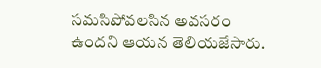సమసిపోవలసిన అవసరం ఉందని ఆయన తెలియజేసారు.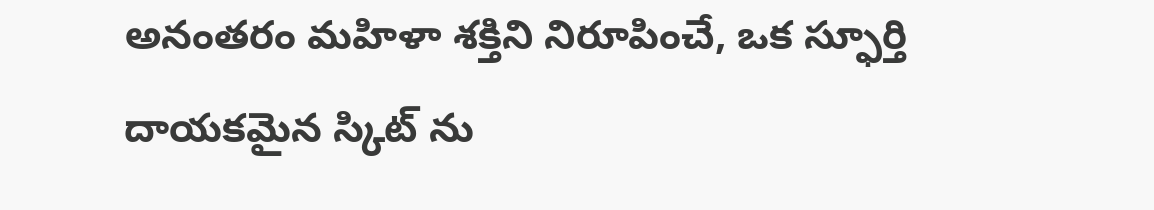అనంతరం మహిళా శక్తిని నిరూపించే, ఒక స్ఫూర్తి దాయకమైన స్కిట్ ను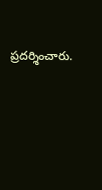ప్రదర్శించారు.